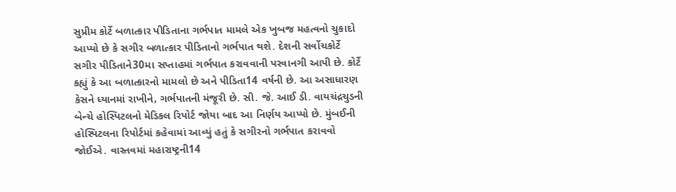સુપ્રીમ કોર્ટે બળાત્કાર પીડિતાના ગર્ભપાત મામલે એક ખુબજ મહત્વનો ચુકાદો આપ્યો છે કે સગીર બળાત્કાર પીડિતાનો ગર્ભપાત થશે. દેશની સર્વોચકોર્ટે સગીર પીડિતાને30મા સપ્તાહમાં ગર્ભપાત કરાવવાની પરવાનગી આપી છે. કોર્ટે કહ્યું કે આ બળાત્કારનો મામલો છે અને પીડિતા14 વર્ષની છે. આ અસાધારણ કેસને ધ્યાનમાં રાખીને, ગર્ભપાતની મંજૂરી છે. સી. જે. આઈ ડી. વાયચંદ્રચુડની બેન્ચે હોસ્પિટલનો મેડિકલ રિપોર્ટ જોયા બાદ આ નિર્ણય આપ્યો છે. મુંબઈની હોસ્પિટલના રિપોર્ટમાં કહેવામાં આવ્યું હતું કે સગીરનો ગર્ભપાત કરાવવો જોઈએ. વાસ્તવમાં મહારાષ્ટ્રની14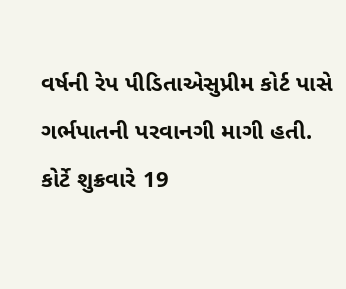વર્ષની રેપ પીડિતાએસુપ્રીમ કોર્ટ પાસે ગર્ભપાતની પરવાનગી માગી હતી. કોર્ટે શુક્રવારે 19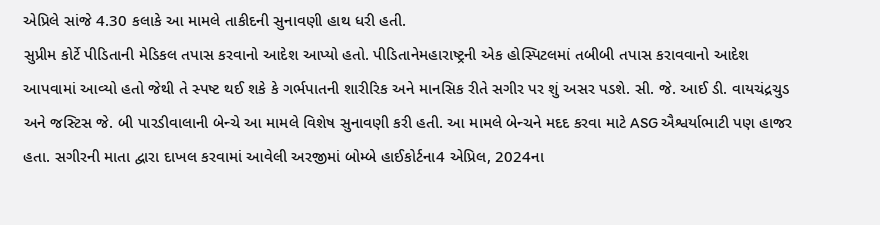એપ્રિલે સાંજે 4.30 કલાકે આ મામલે તાકીદની સુનાવણી હાથ ધરી હતી.
સુપ્રીમ કોર્ટે પીડિતાની મેડિકલ તપાસ કરવાનો આદેશ આપ્યો હતો. પીડિતાનેમહારાષ્ટ્રની એક હોસ્પિટલમાં તબીબી તપાસ કરાવવાનો આદેશ આપવામાં આવ્યો હતો જેથી તે સ્પષ્ટ થઈ શકે કે ગર્ભપાતની શારીરિક અને માનસિક રીતે સગીર પર શું અસર પડશે. સી. જે. આઈ ડી. વાયચંદ્રચુડ અને જસ્ટિસ જે. બી પારડીવાલાની બેન્ચે આ મામલે વિશેષ સુનાવણી કરી હતી. આ મામલે બેન્ચને મદદ કરવા માટે ASG ઐશ્વર્યાભાટી પણ હાજર હતા. સગીરની માતા દ્વારા દાખલ કરવામાં આવેલી અરજીમાં બોમ્બે હાઈકોર્ટના4 એપ્રિલ, 2024ના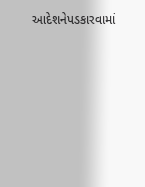આદેશનેપડકારવામાં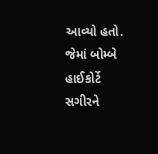આવ્યો હતો. જેમાં બોમ્બે હાઈકોર્ટે સગીરને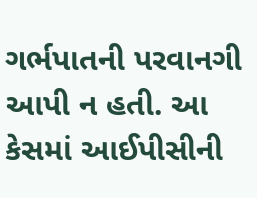ગર્ભપાતની પરવાનગી આપી ન હતી. આ કેસમાં આઈપીસીની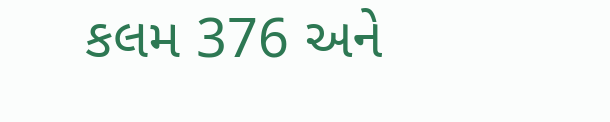કલમ 376 અને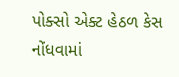પોક્સો એક્ટ હેઠળ કેસ નોંધવામાં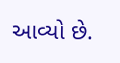આવ્યો છે.